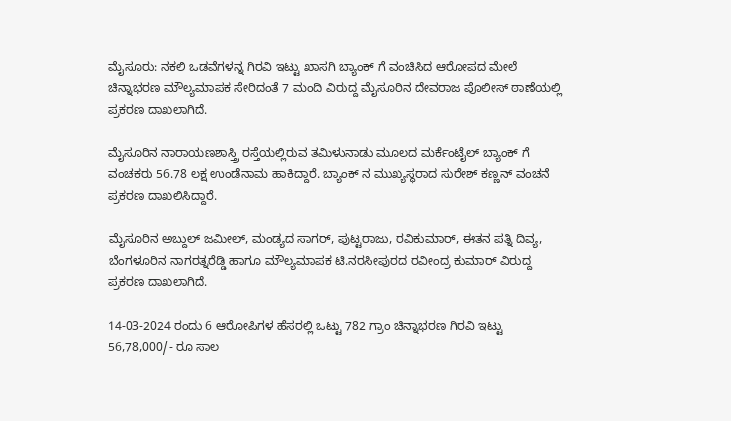ಮೈಸೂರು: ನಕಲಿ ಒಡವೆಗಳನ್ನ ಗಿರವಿ ಇಟ್ಟು ಖಾಸಗಿ ಬ್ಯಾಂಕ್ ಗೆ ವಂಚಿಸಿದ ಆರೋಪದ ಮೇಲೆ ಚಿನ್ನಾಭರಣ ಮೌಲ್ಯಮಾಪಕ ಸೇರಿದಂತೆ 7 ಮಂದಿ ವಿರುದ್ದ ಮೈಸೂರಿನ ದೇವರಾಜ ಪೊಲೀಸ್ ಠಾಣೆಯಲ್ಲಿ ಪ್ರಕರಣ ದಾಖಲಾಗಿದೆ.

ಮೈಸೂರಿನ ನಾರಾಯಣಶಾಸ್ತ್ರಿ ರಸ್ತೆಯಲ್ಲಿರುವ ತಮಿಳುನಾಡು ಮೂಲದ ಮರ್ಕೆಂಟೈಲ್ ಬ್ಯಾಂಕ್ ಗೆ ವಂಚಕರು 56.78 ಲಕ್ಷ ಉಂಡೆನಾಮ ಹಾಕಿದ್ದಾರೆ. ಬ್ಯಾಂಕ್ ನ ಮುಖ್ಯಸ್ಥರಾದ ಸುರೇಶ್ ಕಣ್ಣನ್ ವಂಚನೆ ಪ್ರಕರಣ ದಾಖಲಿಸಿದ್ದಾರೆ.

ಮೈಸೂರಿನ ಅಬ್ದುಲ್ ಜಮೀಲ್, ಮಂಡ್ಯದ ಸಾಗರ್, ಪುಟ್ಟರಾಜು, ರವಿಕುಮಾರ್, ಈತನ ಪತ್ನಿ ದಿವ್ಯ, ಬೆಂಗಳೂರಿನ ನಾಗರತ್ನರೆಡ್ಡಿ ಹಾಗೂ ಮೌಲ್ಯಮಾಪಕ ಟಿ.ನರಸೀಪುರದ ರವೀಂದ್ರ ಕುಮಾರ್ ವಿರುದ್ದ ಪ್ರಕರಣ ದಾಖಲಾಗಿದೆ.

14-03-2024 ರಂದು 6 ಆರೋಪಿಗಳ ಹೆಸರಲ್ಲಿ ಒಟ್ಟು 782 ಗ್ರಾಂ ಚಿನ್ನಾಭರಣ ಗಿರವಿ ಇಟ್ಟು 56,78,000/- ರೂ ಸಾಲ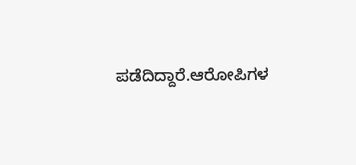ಪಡೆದಿದ್ದಾರೆ.ಆರೋಪಿಗಳ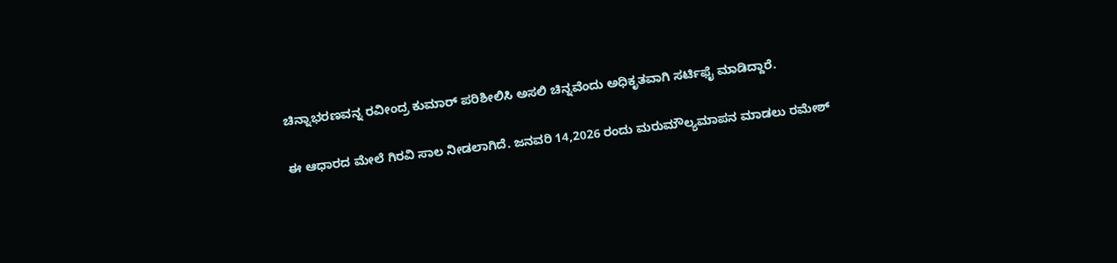ಚಿನ್ನಾಭರಣವನ್ನ ರವೀಂದ್ರ ಕುಮಾರ್ ಪರಿಶೀಲಿಸಿ ಅಸಲಿ ಚಿನ್ನವೆಂದು ಅಧಿಕೃತವಾಗಿ ಸರ್ಟಿಫೈ ಮಾಡಿದ್ದಾರೆ.

ಈ ಆಧಾರದ ಮೇಲೆ ಗಿರವಿ ಸಾಲ ನೀಡಲಾಗಿದೆ. ಜನವರಿ 14,2026 ರಂದು ಮರುಮೌಲ್ಯಮಾಪನ ಮಾಡಲು ರಮೇಶ್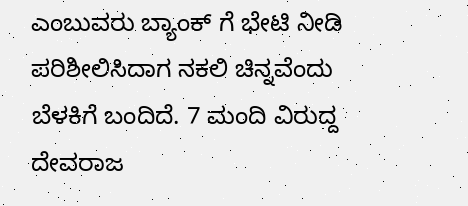ಎಂಬುವರು ಬ್ಯಾಂಕ್ ಗೆ ಭೇಟಿ ನೀಡಿ ಪರಿಶೀಲಿಸಿದಾಗ ನಕಲಿ ಚಿನ್ನವೆಂದು ಬೆಳಕಿಗೆ ಬಂದಿದೆ. 7 ಮಂದಿ ವಿರುದ್ದ ದೇವರಾಜ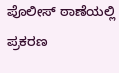ಪೊಲೀಸ್ ಠಾಣೆಯಲ್ಲಿ ಪ್ರಕರಣ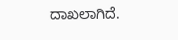ದಾಖಲಾಗಿದೆ.